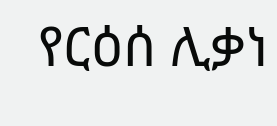የርዕሰ ሊቃነ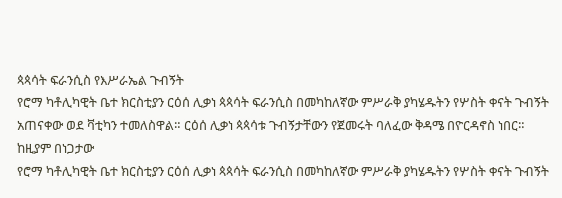ጳጳሳት ፍራንሲስ የእሥራኤል ጉብኝት
የሮማ ካቶሊካዊት ቤተ ክርስቲያን ርዕሰ ሊቃነ ጳጳሳት ፍራንሲስ በመካከለኛው ምሥራቅ ያካሄዱትን የሦስት ቀናት ጉብኝት አጠናቀው ወደ ቫቲካን ተመለስዋል። ርዕሰ ሊቃነ ጳጳሳቱ ጉብኝታቸውን የጀመሩት ባለፈው ቅዳሜ በዮርዳኖስ ነበር። ከዚያም በነጋታው
የሮማ ካቶሊካዊት ቤተ ክርስቲያን ርዕሰ ሊቃነ ጳጳሳት ፍራንሲስ በመካከለኛው ምሥራቅ ያካሄዱትን የሦስት ቀናት ጉብኝት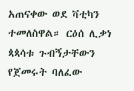አጠናቀው ወደ ቫቲካን ተመለስዋል። ርዕሰ ሊቃነ ጳጳሳቱ ጉብኝታቸውን የጀመሩት ባለፈው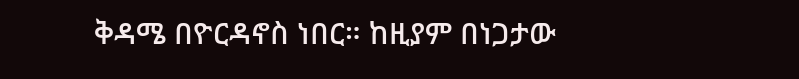ቅዳሜ በዮርዳኖስ ነበር። ከዚያም በነጋታው